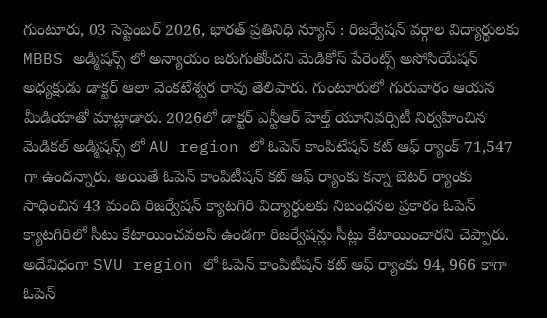గుంటూరు, 03 సెప్టెంబర్ 2026, భారత్ ప్రతినిధి న్యూస్ : రిజర్వేషన్ వర్గాల విద్యార్థులకు MBBS అడ్మిషన్స్ లో అన్యాయం జరుగుతోందని మెడికోస్ పేరెంట్స్ అసోసియేషన్ అధ్యక్షుడు డాక్టర్ ఆలా వెంకటేశ్వర రావు తెలిపారు. గుంటూరులో గురువారం ఆయన మీడియాతో మాట్లాడారు. 2026లో డాక్టర్ ఎన్టీఆర్ హెల్త్ యూనివర్సిటీ నిర్వహించిన మెడికల్ అడ్మిషన్స్ లో AU region లో ఓపెన్ కాంపిటేషన్ కట్ ఆఫ్ ర్యాంక్ 71,547 గా ఉందన్నారు. అయితే ఓపెన్ కాంపిటీషన్ కట్ ఆఫ్ ర్యాంకు కన్నా బెటర్ ర్యాంకు సాధించిన 43 మంది రిజర్వేషన్ క్యాటగిరి విద్యార్థులకు నిబంధనల ప్రకారం ఓపెన్ క్యాటగిరిలో సీటు కేటాయించవలసి ఉండగా రిజర్వేషన్లు సీట్లు కేటాయించారని చెప్పారు. అదేవిధంగా SVU region లో ఓపెన్ కాంపిటీషన్ కట్ ఆఫ్ ర్యాంకు 94, 966 కాగా ఓపెన్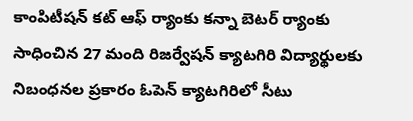కాంపిటీషన్ కట్ ఆఫ్ ర్యాంకు కన్నా బెటర్ ర్యాంకు సాధించిన 27 మంది రిజర్వేషన్ క్యాటగిరి విద్యార్థులకు నిబంధనల ప్రకారం ఓపెన్ క్యాటగిరిలో సీటు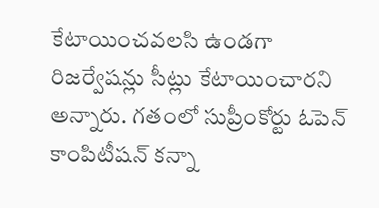కేటాయించవలసి ఉండగా రిజర్వేషన్లు సీట్లు కేటాయించారని అన్నారు. గతంలో సుప్రీంకోర్టు ఓపెన్ కాంపిటీషన్ కన్నా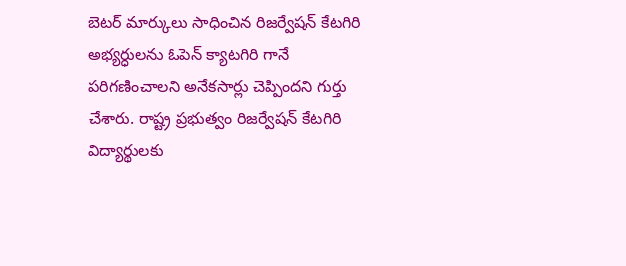బెటర్ మార్కులు సాధించిన రిజర్వేషన్ కేటగిరి అభ్యర్ధులను ఓపెన్ క్యాటగిరి గానే పరిగణించాలని అనేకసార్లు చెప్పిందని గుర్తు చేశారు. రాష్ట్ర ప్రభుత్వం రిజర్వేషన్ కేటగిరి విద్యార్థులకు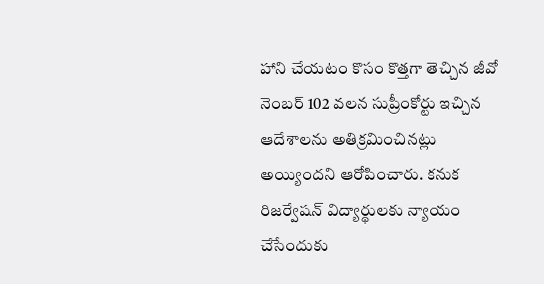హాని చేయటం కొసం కొత్తగా తెచ్చిన జీవో నెంబర్ 102 వలన సుప్రీంకోర్టు ఇచ్చిన ఆదేశాలను అతిక్రమించినట్లు అయ్యిందని ఆరోపించారు. కనుక రిజర్వేషన్ విద్యార్థులకు న్యాయం చేసేందుకు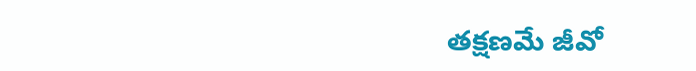తక్షణమే జీవో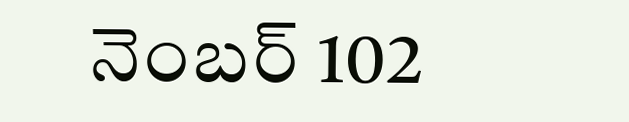నెంబర్ 102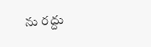ను రద్దు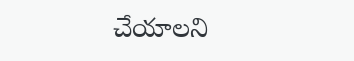చేయాలని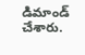డిమాండ్ చేశారు.